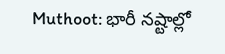Muthoot: భారీ నష్టాల్లో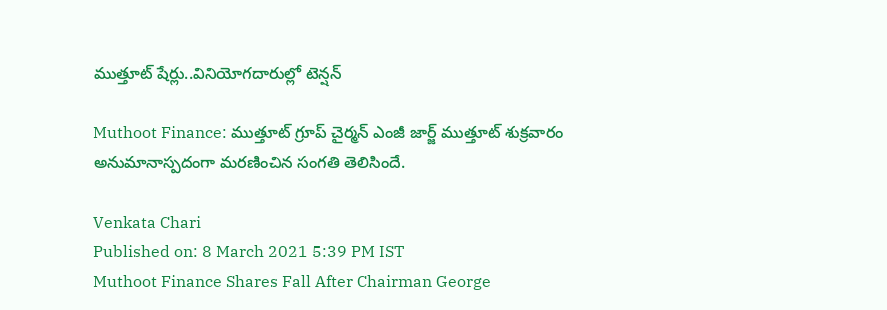ముత్తూట్ షేర్లు..వినియోగదారుల్లో టెన్షన్

Muthoot Finance: ముత్తూట్‌ గ్రూప్ చైర్మన్‌ ఎంజీ జార్జ్ ముత్తూట్ శుక్రవారం అనుమానాస్పదంగా మరణించిన సంగతి తెలిసిందే.

Venkata Chari
Published on: 8 March 2021 5:39 PM IST
Muthoot Finance Shares Fall After Chairman George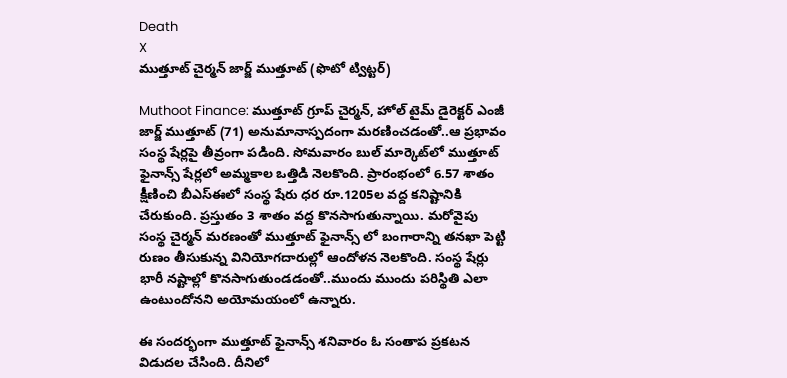Death
X
ముత్తూట్ చైర్మన్ జార్జ్ ముత్తూట్ (ఫొటో ట్విట్టర్)

Muthoot Finance: ముత్తూట్‌ గ్రూప్ చైర్మన్‌, హోల్ టైమ్ డైరెక్టర్ ఎంజీ జార్జ్ ముత్తూట్ (71) అనుమానాస్పదంగా మరణించడంతో..ఆ ప్రభావం సంస్థ షేర్లపై తీవ్రంగా పడింది. సోమవారం బుల్‌ మార్కెట్‌లో ముత్తూట్‌ ఫైనాన్స్ షేర్లలో అమ్మకాల ఒత్తిడి నెలకొంది. ప్రారంభంలో 6.57 శాతం క్షీణించి బీఎస్‌ఈలో సంస్థ షేరు ధర రూ.1205ల వద్ద కనిష్టానికి చేరుకుంది. ప్రస్తుతం 3 శాతం వద్ద కొనసాగుతున్నాయి. మరోవైపు సంస్థ చైర్మన్ మరణంతో ముత్తూట్‌ ఫైనాన్స్‌ లో బంగారాన్ని తనఖా పెట్టి రుణం తీసుకున్న వినియోగదారుల్లో ఆందోళన నెలకొంది. సంస్థ షేర్లు భారీ నష్టాల్లో కొనసాగుతుండడంతో..ముందు ముందు పరిస్థితి ఎలా ఉంటుందోనని అయోమయంలో ఉన్నారు.

ఈ సందర్భంగా ముత్తూట్ ఫైనాన్స్ శనివారం ఓ సంతాప ప్రకటన విడుదల చేసింది. దీనిలో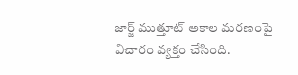జార్జ్ ముత్తూట్ అకాల మరణంపై విచారం వ్యక్తం చేసింది.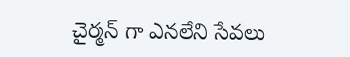చైర్మన్ గా ఎనలేని సేవలు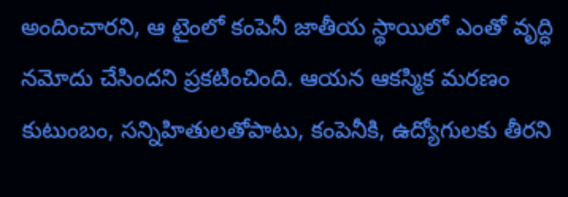అందించారని, ఆ టైంలో కంపెనీ జాతీయ స్థాయిలో ఎంతో వృద్ధి నమోదు చేసిందని ప్రకటించింది. ఆయన ఆకస్మిక మరణం కుటుంబం, సన్నిహితులతోపాటు, కంపెనీకి, ఉద్యోగులకు తీరని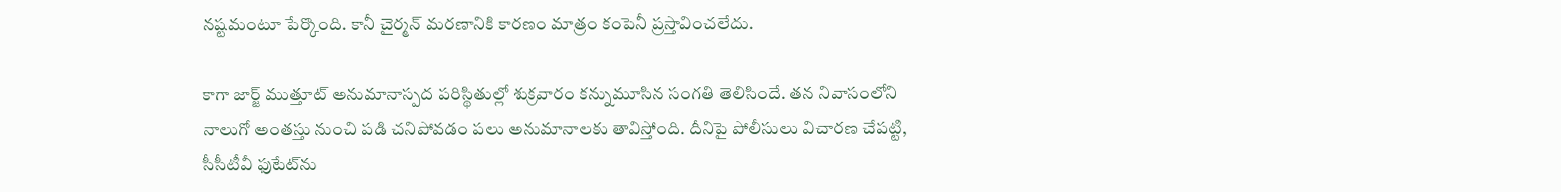నష్టమంటూ పేర్కొంది. కానీ చైర్మన్ మరణానికి కారణం మాత్రం కంపెనీ ప్రస్తావించలేదు.

కాగా జార్జ్ ముత్తూట్ అనుమానాస్పద పరిస్థితుల్లో శుక్రవారం కన్నుమూసిన సంగతి తెలిసిందే. తన నివాసంలోని నాలుగో అంతస్తు నుంచి పడి చనిపోవడం పలు అనుమానాలకు తావిస్తోంది. దీనిపై పోలీసులు విచారణ చేపట్టి, సీసీటీవీ ఫుటేట్‌ను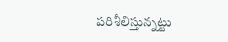పరిశీలిస్తున్నట్టు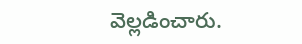వెల్లడించారు.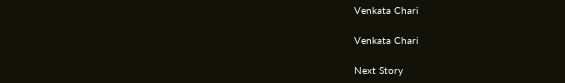Venkata Chari

Venkata Chari

Next Story